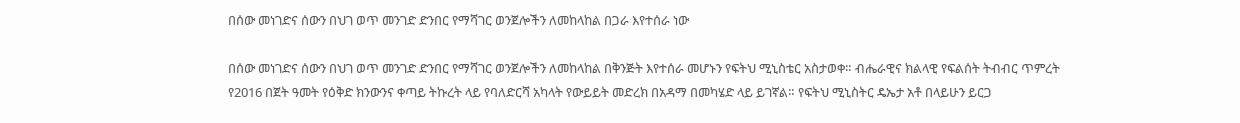በሰው መነገድና ሰውን በህገ ወጥ መንገድ ድንበር የማሻገር ወንጀሎችን ለመከላከል በጋራ እየተሰራ ነው

በሰው መነገድና ሰውን በህገ ወጥ መንገድ ድንበር የማሻገር ወንጀሎችን ለመከላከል በቅንጅት እየተሰራ መሆኑን የፍትህ ሚኒስቴር አስታወቀ። ብሔራዊና ክልላዊ የፍልሰት ትብብር ጥምረት የ2016 በጀት ዓመት የዕቅድ ክንውንና ቀጣይ ትኩረት ላይ የባለድርሻ አካላት የውይይት መድረክ በአዳማ በመካሄድ ላይ ይገኛል። የፍትህ ሚኒስትር ዴኤታ አቶ በላይሁን ይርጋ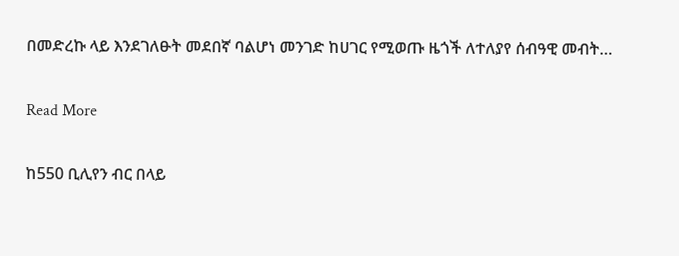በመድረኩ ላይ እንደገለፁት መደበኛ ባልሆነ መንገድ ከሀገር የሚወጡ ዜጎች ለተለያየ ሰብዓዊ መብት…

Read More

ከ550 ቢሊየን ብር በላይ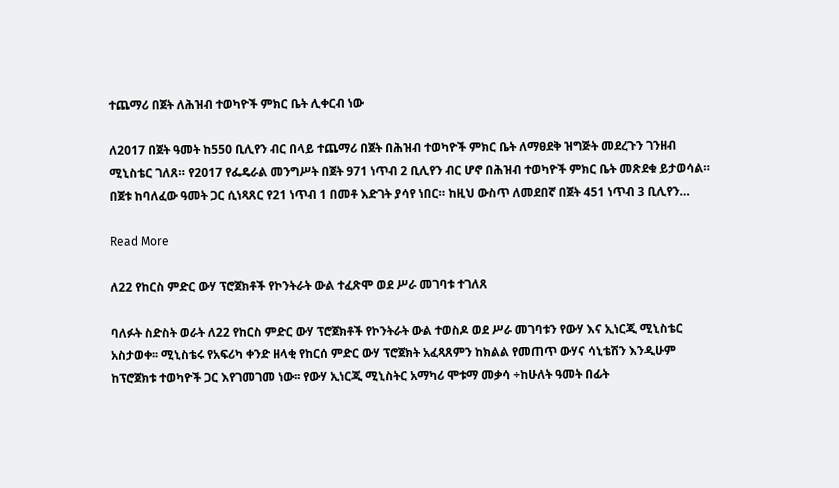ተጨማሪ በጀት ለሕዝብ ተወካዮች ምክር ቤት ሊቀርብ ነው

ለ2017 በጀት ዓመት ከ550 ቢሊየን ብር በላይ ተጨማሪ በጀት በሕዝብ ተወካዮች ምክር ቤት ለማፀደቅ ዝግጅት መደረጉን ገንዘብ ሚኒስቴር ገለጸ። የ2017 የፌዴራል መንግሥት በጀት 971 ነጥብ 2 ቢሊየን ብር ሆኖ በሕዝብ ተወካዮች ምክር ቤት መጽደቁ ይታወሳል። በጀቱ ከባለፈው ዓመት ጋር ሲነጻጸር የ21 ነጥብ 1 በመቶ እድገት ያሳየ ነበር። ከዚህ ውስጥ ለመደበኛ በጀት 451 ነጥብ 3 ቢሊየን…

Read More

ለ22 የከርስ ምድር ውሃ ፕሮጀክቶች የኮንትራት ውል ተፈጽሞ ወደ ሥራ መገባቱ ተገለጸ

ባለፉት ስድስት ወራት ለ22 የከርስ ምድር ውሃ ፕሮጀክቶች የኮንትራት ውል ተወስዶ ወደ ሥራ መገባቱን የውሃ እና ኢነርጂ ሚኒስቴር አስታወቀ፡፡ ሚኒስቴሩ የአፍሪካ ቀንድ ዘላቂ የከርሰ ምድር ውሃ ፕሮጀክት አፈጻጸምን ከክልል የመጠጥ ውሃና ሳኒቴሽን እንዲሁም ከፕሮጀክቱ ተወካዮች ጋር እየገመገመ ነው፡፡ የውሃ ኢነርጂ ሚኒስትር አማካሪ ሞቱማ መቃሳ ÷ከሁለት ዓመት በፊት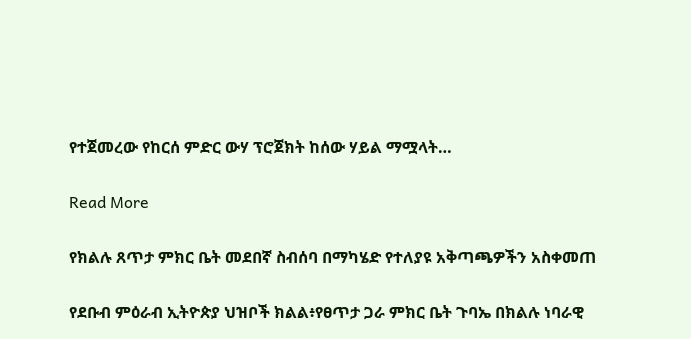የተጀመረው የከርሰ ምድር ውሃ ፕሮጀክት ከሰው ሃይል ማሟላት…

Read More

የክልሉ ጸጥታ ምክር ቤት መደበኛ ስብሰባ በማካሄድ የተለያዩ አቅጣጫዎችን አስቀመጠ

የደቡብ ምዕራብ ኢትዮጵያ ህዝቦች ክልል፥የፀጥታ ጋራ ምክር ቤት ጉባኤ በክልሉ ነባራዊ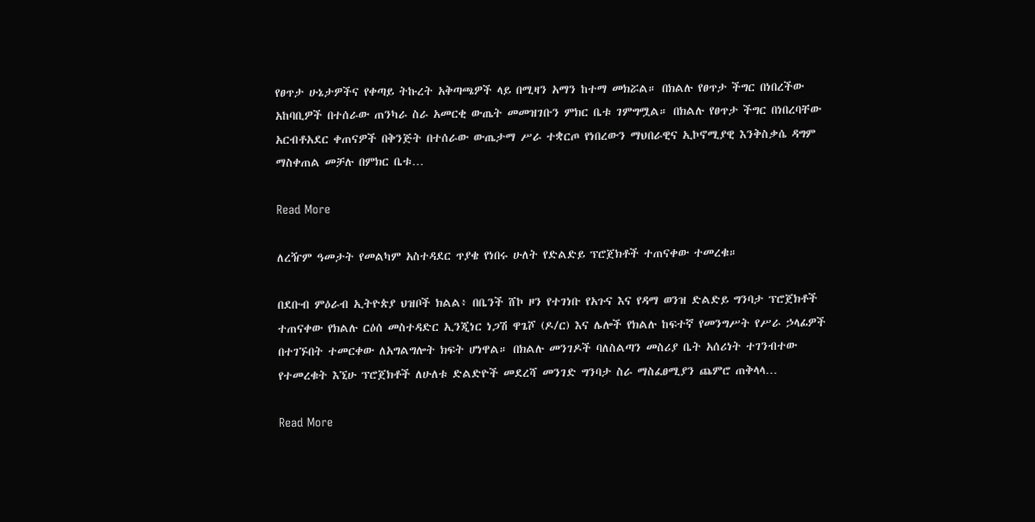የፀጥታ ሁኔታዎችና የቀጣይ ትኩረት አቅጣጫዎች ላይ በሚዛን አማን ከተማ መክሯል። በክልሉ የፀጥታ ችግር በነበረችው አከባቢዎች በተሰራው ጠንካራ ስራ አመርቂ ውጤት መመዝገቡን ምክር ቤቱ ገምግሟል። በክልሉ የፀጥታ ችግር በነበረባቸው አርብቶአደር ቀጠናዎች በቅንጅት በተሰራው ውጤታማ ሥራ ተቋርጦ የነበረውን ማህበራዊና ኢኮኖሚያዊ እንቅስቃሴ ዳግም ማስቀጠል መቻሉ በምክር ቤቱ…

Read More

ለረዥም ዓመታት የመልካም አስተዳደር ጥያቄ የነበሩ ሁለት የድልድይ ፕሮጀክቶች ተጠናቀው ተመረቁ።

በደቡብ ምዕራብ ኢትዮጵያ ህዝቦች ክልል፥ በቤንች ሸኮ ዞን የተገነቡ የአጉና እና የዳማ ወንዝ ድልድይ ግንባታ ፕሮጀክቶች ተጠናቀው የክልሉ ርዕሰ መስተዳድር ኢንጂነር ነጋሽ ዋጌሾ (ዶ/ር) እና ሌሎች የክልሉ ከፍተኛ የመንግሥት የሥራ ኃላፊዎች በተገኙበት ተመርቀው ለአግልግሎት ክፍት ሆነዋል። በክልሉ መንገዶች ባለስልጣን መስሪያ ቤት አሰሪነት ተገንብተው የተመረቁት እኚሁ ፕሮጀክቶች ለሁለቱ ድልድዮች መደረሻ መንገድ ግንባታ ስራ ማስፈፀሚያን ጨምሮ ጠቅላላ…

Read More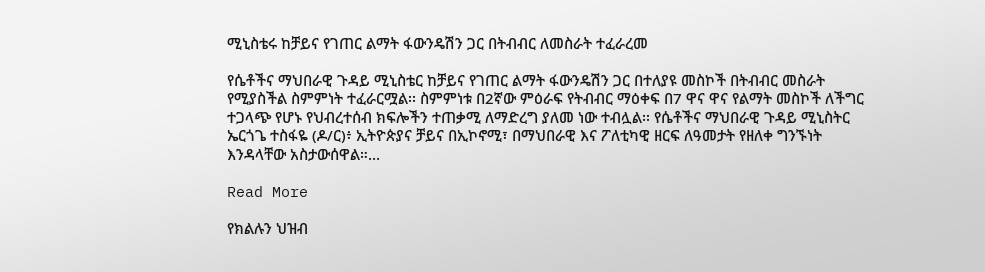ሚኒስቴሩ ከቻይና የገጠር ልማት ፋውንዴሽን ጋር በትብብር ለመስራት ተፈራረመ

የሴቶችና ማህበራዊ ጉዳይ ሚኒስቴር ከቻይና የገጠር ልማት ፋውንዴሽን ጋር በተለያዩ መስኮች በትብብር መስራት የሚያስችል ስምምነት ተፈራርሟል፡፡ ስምምነቱ በ2ኛው ምዕራፍ የትብብር ማዕቀፍ በ7 ዋና ዋና የልማት መስኮች ለችግር ተጋላጭ የሆኑ የህብረተሰብ ክፍሎችን ተጠቃሚ ለማድረግ ያለመ ነው ተብሏል፡፡ የሴቶችና ማህበራዊ ጉዳይ ሚኒስትር ኤርጎጌ ተስፋዬ (ዶ/ር)፥ ኢትዮጵያና ቻይና በኢኮኖሚ፣ በማህበራዊ እና ፖለቲካዊ ዘርፍ ለዓመታት የዘለቀ ግንኙነት እንዳላቸው አስታውሰዋል።…

Read More

የክልሉን ህዝብ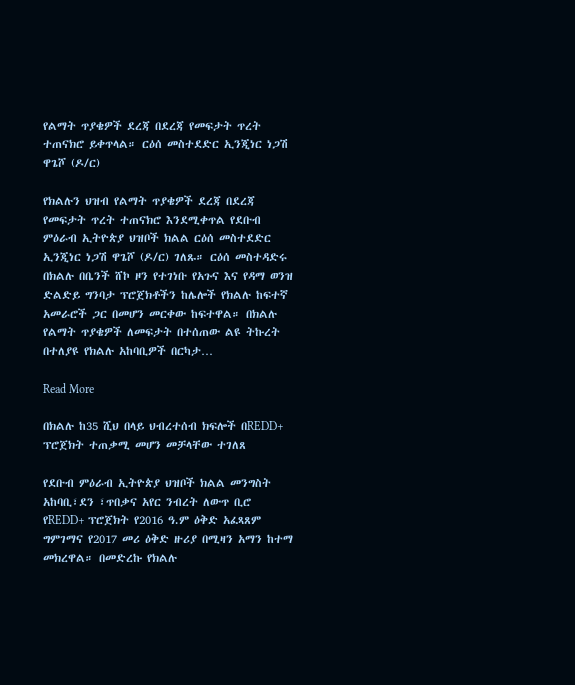የልማት ጥያቄዎች ደረጃ በደረጃ የመፍታት ጥረት ተጠናክሮ ይቀጥላል። ርዕሰ መስተደድር ኢንጂነር ነጋሽ ዋጌሾ (ዶ/ር)

የክልሉን ህዝብ የልማት ጥያቄዎች ደረጃ በደረጃ የመፍታት ጥረት ተጠናክሮ እንደሚቀጥል የደቡብ ምዕራብ ኢትዮጵያ ህዝቦች ክልል ርዕሰ መስተደድር ኢንጂነር ነጋሽ ዋጌሾ (ዶ/ር) ገለጹ። ርዕሰ መስተዳድሩ በክልሉ በቤንች ሸኮ ዞን የተገነቡ የአጉና እና የዳማ ወንዝ ድልድይ ግንባታ ፕሮጀክቶችን ከሌሎች የክልሉ ከፍተኛ አመራሮች ጋር በመሆን መርቀው ከፍተዋል። በክልሉ የልማት ጥያቄዎች ለመፍታት በተሰጠው ልዩ ትኩረት በተለያዩ የክልሉ አከባቢዎች በርካታ…

Read More

በክልሉ ከ35 ሺህ በላይ ህብረተሰብ ክፍሎች በREDD+ ፕሮጀክት ተጠቃሚ መሆን መቻላቸው ተገለጸ

የደቡብ ምዕራብ ኢትዮጵያ ህዝቦች ክልል መንግስት አከባቢ፣ደን ፣ጥበቃና አየር ንብረት ለውጥ ቢሮ የREDD+ ፕሮጀክት የ2016 ዓ.ም ዕቅድ አፈጻጸም ግምገማና የ2017 መሪ ዕቅድ ዙሪያ በሚዛን አማን ከተማ መክረዋል። በመድረኩ የክልሉ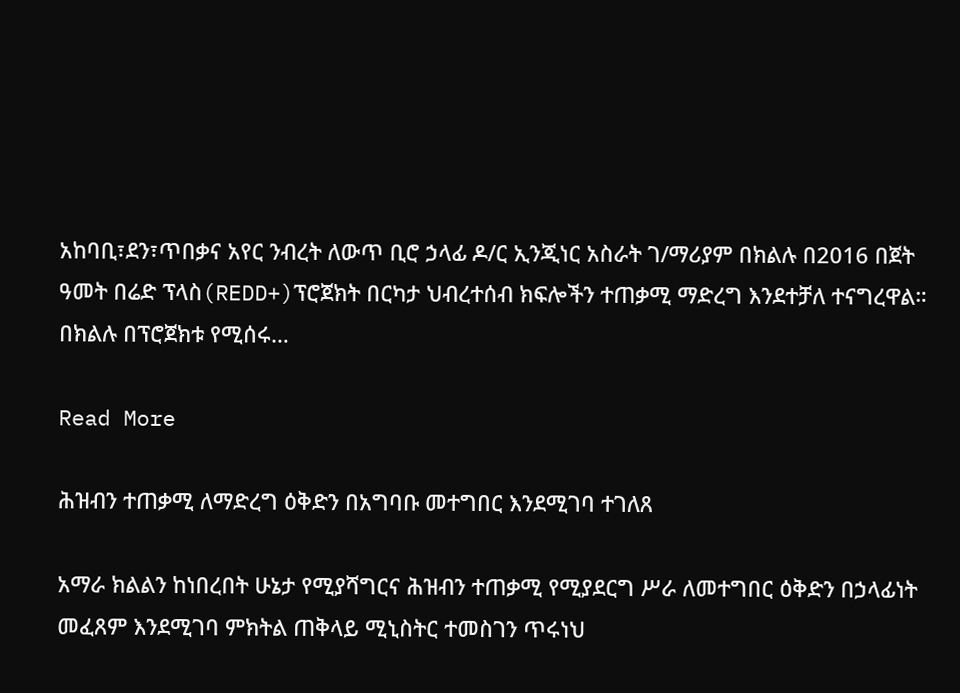አከባቢ፣ደን፣ጥበቃና አየር ንብረት ለውጥ ቢሮ ኃላፊ ዶ/ር ኢንጂነር አስራት ገ/ማሪያም በክልሉ በ2016 በጀት ዓመት በሬድ ፕላስ(REDD+)ፕሮጀክት በርካታ ህብረተሰብ ክፍሎችን ተጠቃሚ ማድረግ እንደተቻለ ተናግረዋል። በክልሉ በፕሮጀክቱ የሚሰሩ…

Read More

ሕዝብን ተጠቃሚ ለማድረግ ዕቅድን በአግባቡ መተግበር እንደሚገባ ተገለጸ

አማራ ክልልን ከነበረበት ሁኔታ የሚያሻግርና ሕዝብን ተጠቃሚ የሚያደርግ ሥራ ለመተግበር ዕቅድን በኃላፊነት መፈጸም እንደሚገባ ምክትል ጠቅላይ ሚኒስትር ተመስገን ጥሩነህ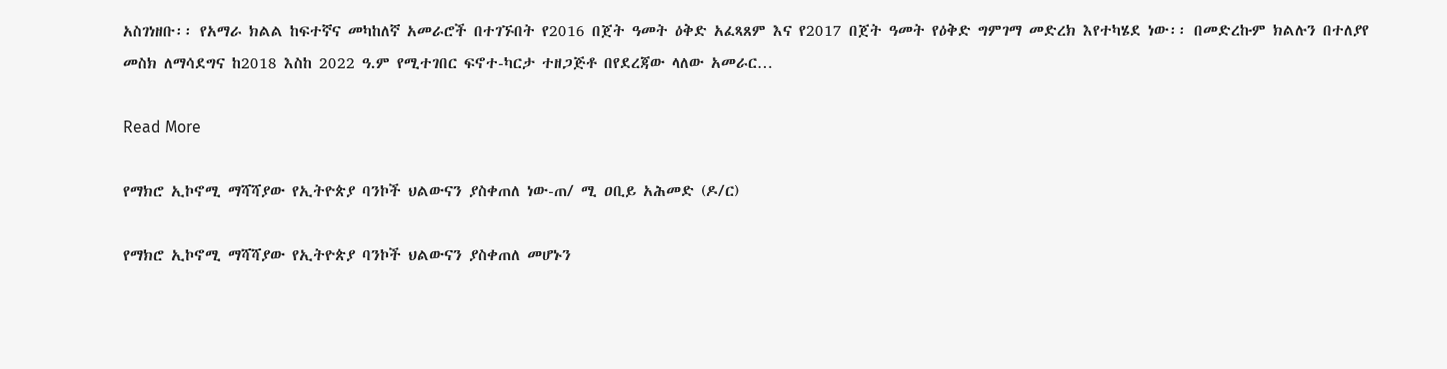አስገነዘቡ፡፡ የአማራ ክልል ከፍተኛና መካከለኛ አመራሮች በተገኙበት የ2016 በጀት ዓመት ዕቅድ አፈጻጸም እና የ2017 በጀት ዓመት የዕቅድ ግምገማ መድረክ እየተካሄደ ነው፡፡ በመድረኩም ክልሉን በተለያየ መስክ ለማሳደግና ከ2018 እስከ 2022 ዓ.ም የሚተገበር ፍኖተ-ካርታ ተዘጋጅቶ በየደረጃው ላለው አመራር…

Read More

የማክሮ ኢኮኖሚ ማሻሻያው የኢትዮጵያ ባንኮች ህልውናን ያስቀጠለ ነው-ጠ/ ሚ ዐቢይ አሕመድ (ዶ/ር)

የማክሮ ኢኮኖሚ ማሻሻያው የኢትዮጵያ ባንኮች ህልውናን ያስቀጠለ መሆኑን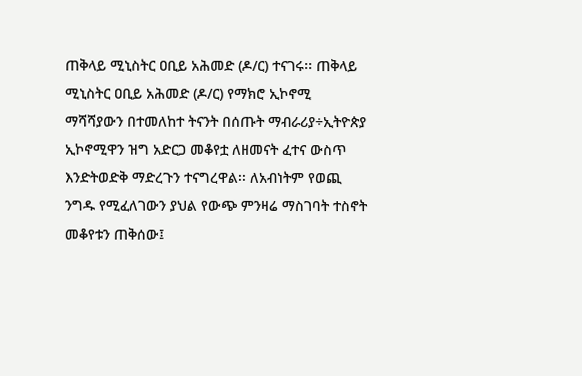ጠቅላይ ሚኒስትር ዐቢይ አሕመድ (ዶ/ር) ተናገሩ፡፡ ጠቅላይ ሚኒስትር ዐቢይ አሕመድ (ዶ/ር) የማክሮ ኢኮኖሚ ማሻሻያውን በተመለከተ ትናንት በሰጡት ማብራሪያ÷ኢትዮጵያ ኢኮኖሚዋን ዝግ አድርጋ መቆየቷ ለዘመናት ፈተና ውስጥ እንድትወድቅ ማድረጉን ተናግረዋል፡፡ ለአብነትም የወጪ ንግዱ የሚፈለገውን ያህል የውጭ ምንዛሬ ማስገባት ተስኖት መቆየቱን ጠቅሰው፤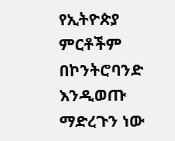የኢትዮጵያ ምርቶችም በኮንትሮባንድ እንዲወጡ ማድረጉን ነው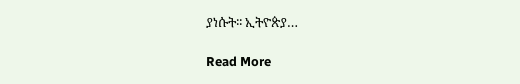ያነሱት፡፡ ኢትዮጵያ…

Read More